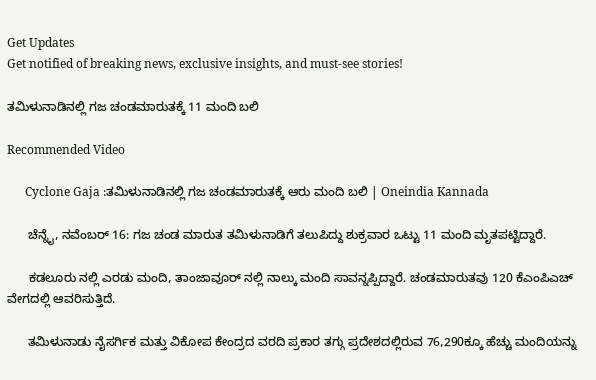Get Updates
Get notified of breaking news, exclusive insights, and must-see stories!

ತಮಿಳುನಾಡಿನಲ್ಲಿ ಗಜ ಚಂಡಮಾರುತಕ್ಕೆ 11 ಮಂದಿ ಬಲಿ

Recommended Video

      Cyclone Gaja :ತಮಿಳುನಾಡಿನಲ್ಲಿ ಗಜ ಚಂಡಮಾರುತಕ್ಕೆ ಆರು ಮಂದಿ ಬಲಿ | Oneindia Kannada

      ಚೆನ್ನೈ, ನವೆಂಬರ್ 16: ಗಜ ಚಂಡ ಮಾರುತ ತಮಿಳುನಾಡಿಗೆ ತಲುಪಿದ್ದು ಶುಕ್ರವಾರ ಒಟ್ಟು 11 ಮಂದಿ ಮೃತಪಟ್ಟಿದ್ದಾರೆ.

      ಕಡಲೂರು ನಲ್ಲಿ ಎರಡು ಮಂದಿ, ತಾಂಜಾವೂರ್ ನಲ್ಲಿ ನಾಲ್ಕು ಮಂದಿ ಸಾವನ್ನಪ್ಪಿದ್ದಾರೆ. ಚಂಡಮಾರುತವು 120 ಕೆಎಂಪಿಎಚ್ ವೇಗದಲ್ಲಿ ಆವರಿಸುತ್ತಿದೆ.

      ತಮಿಳುನಾಡು ನೈಸರ್ಗಿಕ ಮತ್ತು ವಿಕೋಪ ಕೇಂದ್ರದ ವರದಿ ಪ್ರಕಾರ ತಗ್ಗು ಪ್ರದೇಶದಲ್ಲಿರುವ 76,290ಕ್ಕೂ ಹೆಚ್ಚು ಮಂದಿಯನ್ನು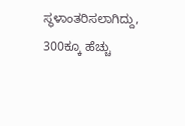ಸ್ಥಳಾಂತರಿಸಲಾಗಿದ್ದು, 300ಕ್ಕೂ ಹೆಚ್ಚು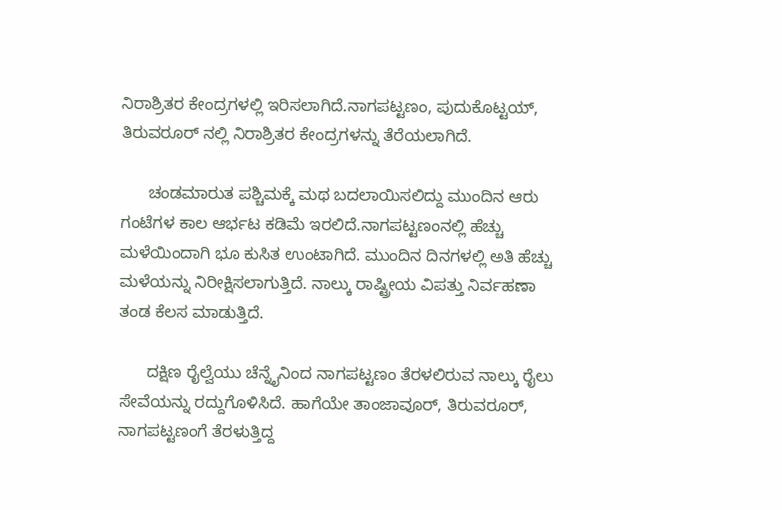ನಿರಾಶ್ರಿತರ ಕೇಂದ್ರಗಳಲ್ಲಿ ಇರಿಸಲಾಗಿದೆ.ನಾಗಪಟ್ಟಣಂ, ಪುದುಕೊಟ್ಟಯ್, ತಿರುವರೂರ್ ನಲ್ಲಿ ನಿರಾಶ್ರಿತರ ಕೇಂದ್ರಗಳನ್ನು ತೆರೆಯಲಾಗಿದೆ.

      ಚಂಡಮಾರುತ ಪಶ್ಚಿಮಕ್ಕೆ ಮಥ ಬದಲಾಯಿಸಲಿದ್ದು ಮುಂದಿನ ಆರು ಗಂಟೆಗಳ ಕಾಲ ಆರ್ಭಟ ಕಡಿಮೆ ಇರಲಿದೆ.ನಾಗಪಟ್ಟಣಂನಲ್ಲಿ ಹೆಚ್ಚು ಮಳೆಯಿಂದಾಗಿ ಭೂ ಕುಸಿತ ಉಂಟಾಗಿದೆ. ಮುಂದಿನ ದಿನಗಳಲ್ಲಿ ಅತಿ ಹೆಚ್ಚು ಮಳೆಯನ್ನು ನಿರೀಕ್ಷಿಸಲಾಗುತ್ತಿದೆ. ನಾಲ್ಕು ರಾಷ್ಟ್ರೀಯ ವಿಪತ್ತು ನಿರ್ವಹಣಾ ತಂಡ ಕೆಲಸ ಮಾಡುತ್ತಿದೆ.

      ದಕ್ಷಿಣ ರೈಲ್ವೆಯು ಚೆನ್ನೈನಿಂದ ನಾಗಪಟ್ಟಣಂ ತೆರಳಲಿರುವ ನಾಲ್ಕು ರೈಲು ಸೇವೆಯನ್ನು ರದ್ದುಗೊಳಿಸಿದೆ. ಹಾಗೆಯೇ ತಾಂಜಾವೂರ್, ತಿರುವರೂರ್, ನಾಗಪಟ್ಟಣಂಗೆ ತೆರಳುತ್ತಿದ್ದ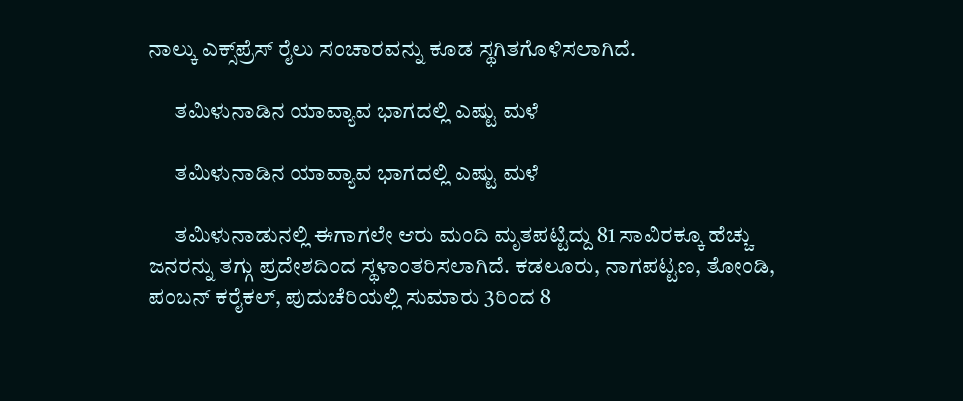ನಾಲ್ಕು ಎಕ್ಸ್‌ಪ್ರೆಸ್ ರೈಲು ಸಂಚಾರವನ್ನು ಕೂಡ ಸ್ಥಗಿತಗೊಳಿಸಲಾಗಿದೆ.

      ತಮಿಳುನಾಡಿನ ಯಾವ್ಯಾವ ಭಾಗದಲ್ಲಿ ಎಷ್ಟು ಮಳೆ

      ತಮಿಳುನಾಡಿನ ಯಾವ್ಯಾವ ಭಾಗದಲ್ಲಿ ಎಷ್ಟು ಮಳೆ

      ತಮಿಳುನಾಡುನಲ್ಲಿ ಈಗಾಗಲೇ ಆರು ಮಂದಿ ಮೃತಪಟ್ಟಿದ್ದು 81 ಸಾವಿರಕ್ಕೂ ಹೆಚ್ಚು ಜನರನ್ನು ತಗ್ಗು ಪ್ರದೇಶದಿಂದ ಸ್ಥಳಾಂತರಿಸಲಾಗಿದೆ. ಕಡಲೂರು, ನಾಗಪಟ್ಟಣ, ತೋಂಡಿ, ಪಂಬನ್ ಕರೈಕಲ್, ಪುದುಚೆರಿಯಲ್ಲಿ ಸುಮಾರು 3ರಿಂದ 8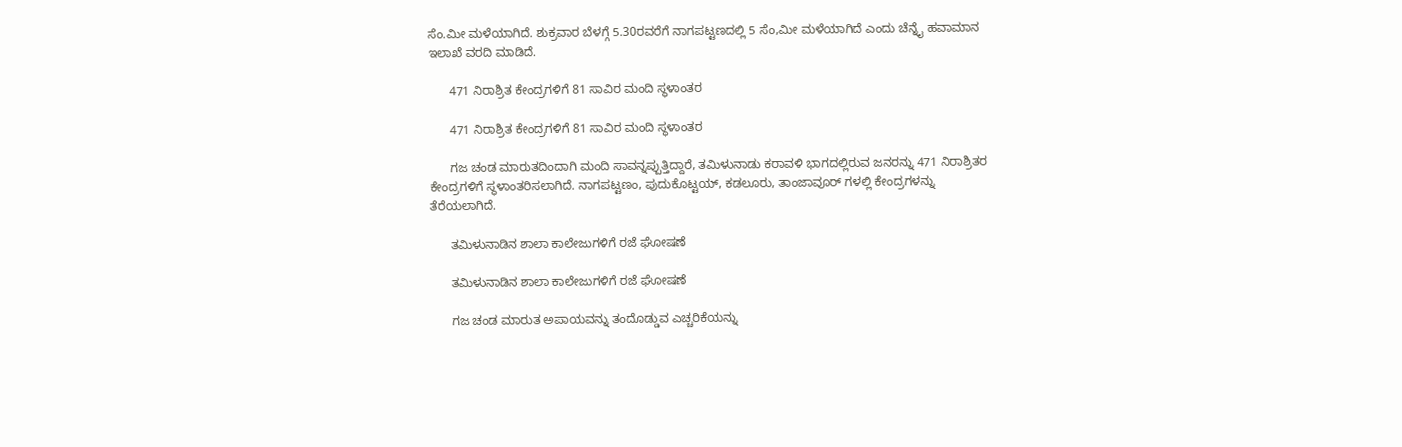ಸೆಂ.ಮೀ ಮಳೆಯಾಗಿದೆ. ಶುಕ್ರವಾರ ಬೆಳಗ್ಗೆ 5.30ರವರೆಗೆ ನಾಗಪಟ್ಟಣದಲ್ಲಿ 5 ಸೆಂ,ಮೀ ಮಳೆಯಾಗಿದೆ ಎಂದು ಚೆನ್ನೈ ಹವಾಮಾನ ಇಲಾಖೆ ವರದಿ ಮಾಡಿದೆ.

      471 ನಿರಾಶ್ರಿತ ಕೇಂದ್ರಗಳಿಗೆ 81 ಸಾವಿರ ಮಂದಿ ಸ್ಥಳಾಂತರ

      471 ನಿರಾಶ್ರಿತ ಕೇಂದ್ರಗಳಿಗೆ 81 ಸಾವಿರ ಮಂದಿ ಸ್ಥಳಾಂತರ

      ಗಜ ಚಂಡ ಮಾರುತದಿಂದಾಗಿ ಮಂದಿ ಸಾವನ್ನಪ್ಪುತ್ತಿದ್ದಾರೆ, ತಮಿಳುನಾಡು ಕರಾವಳಿ ಭಾಗದಲ್ಲಿರುವ ಜನರನ್ನು 471 ನಿರಾಶ್ರಿತರ ಕೇಂದ್ರಗಳಿಗೆ ಸ್ಥಳಾಂತರಿಸಲಾಗಿದೆ. ನಾಗಪಟ್ಟಣಂ, ಪುದುಕೊಟ್ಟಯ್, ಕಡಲೂರು, ತಾಂಜಾವೂರ್ ಗಳಲ್ಲಿ ಕೇಂದ್ರಗಳನ್ನು ತೆರೆಯಲಾಗಿದೆ.

      ತಮಿಳುನಾಡಿನ ಶಾಲಾ ಕಾಲೇಜುಗಳಿಗೆ ರಜೆ ಘೋಷಣೆ

      ತಮಿಳುನಾಡಿನ ಶಾಲಾ ಕಾಲೇಜುಗಳಿಗೆ ರಜೆ ಘೋಷಣೆ

      ಗಜ ಚಂಡ ಮಾರುತ ಅಪಾಯವನ್ನು ತಂದೊಡ್ಡುವ ಎಚ್ಚರಿಕೆಯನ್ನು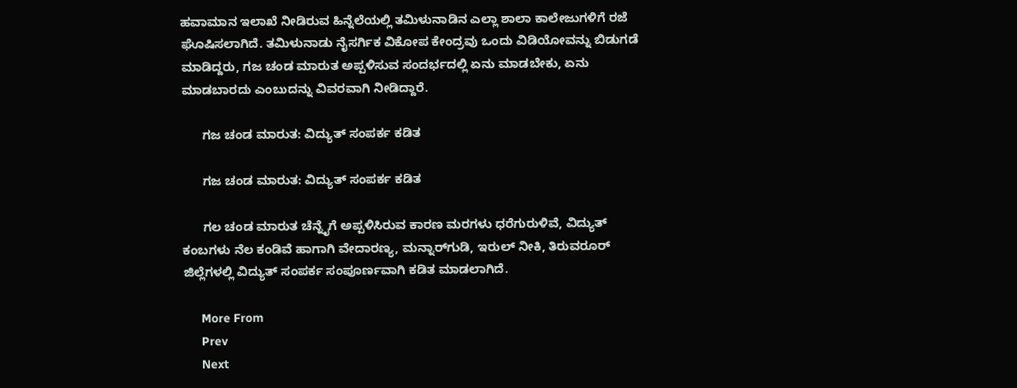ಹವಾಮಾನ ಇಲಾಖೆ ನೀಡಿರುವ ಹಿನ್ನೆಲೆಯಲ್ಲಿ ತಮಿಳುನಾಡಿನ ಎಲ್ಲಾ ಶಾಲಾ ಕಾಲೇಜುಗಳಿಗೆ ರಜೆ ಘೊಷಿಸಲಾಗಿದೆ. ತಮಿಳುನಾಡು ನೈಸರ್ಗಿಕ ವಿಕೋಪ ಕೇಂದ್ರವು ಒಂದು ವಿಡಿಯೋವನ್ನು ಬಿಡುಗಡೆ ಮಾಡಿದ್ದರು, ಗಜ ಚಂಡ ಮಾರುತ ಅಪ್ಪಳಿಸುವ ಸಂದರ್ಭದಲ್ಲಿ ಏನು ಮಾಡಬೇಕು, ಏನು ಮಾಡಬಾರದು ಎಂಬುದನ್ನು ವಿವರವಾಗಿ ನೀಡಿದ್ದಾರೆ.

      ಗಜ ಚಂಡ ಮಾರುತ: ವಿದ್ಯುತ್ ಸಂಪರ್ಕ ಕಡಿತ

      ಗಜ ಚಂಡ ಮಾರುತ: ವಿದ್ಯುತ್ ಸಂಪರ್ಕ ಕಡಿತ

      ಗಲ ಚಂಡ ಮಾರುತ ಚೆನ್ನೈಗೆ ಅಪ್ಪಳಿಸಿರುವ ಕಾರಣ ಮರಗಳು ಧರೆಗುರುಳಿವೆ, ವಿದ್ಯುತ್ ಕಂಬಗಳು ನೆಲ ಕಂಡಿವೆ ಹಾಗಾಗಿ ವೇದಾರಣ್ಯ, ಮನ್ನಾರ್‌ಗುಡಿ, ಇರುಲ್ ನೀಕಿ, ತಿರುವರೂರ್ ಜಿಲ್ಲೆಗಳಲ್ಲಿ ವಿದ್ಯುತ್ ಸಂಪರ್ಕ ಸಂಪೂರ್ಣವಾಗಿ ಕಡಿತ ಮಾಡಲಾಗಿದೆ.

      More From
      Prev
      Next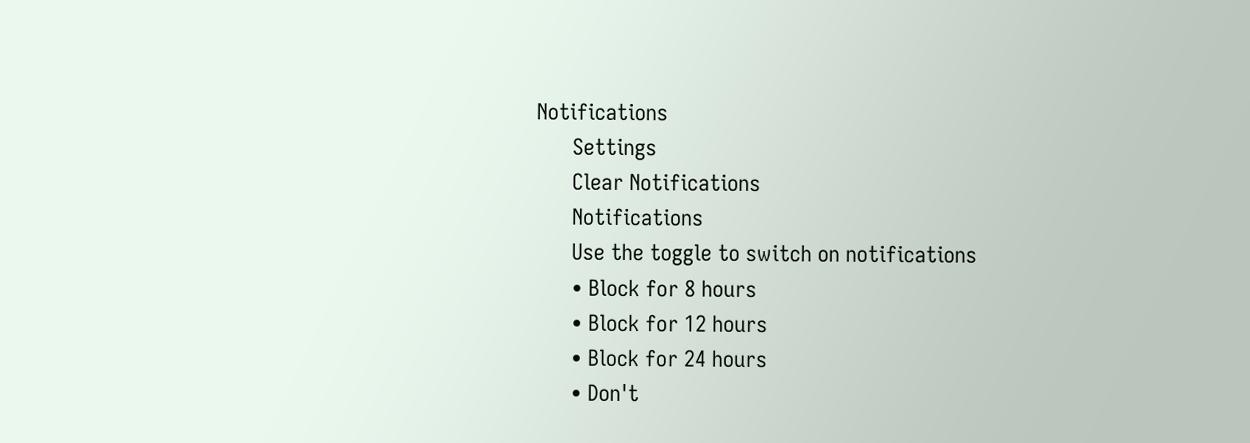Notifications
      Settings
      Clear Notifications
      Notifications
      Use the toggle to switch on notifications
      • Block for 8 hours
      • Block for 12 hours
      • Block for 24 hours
      • Don't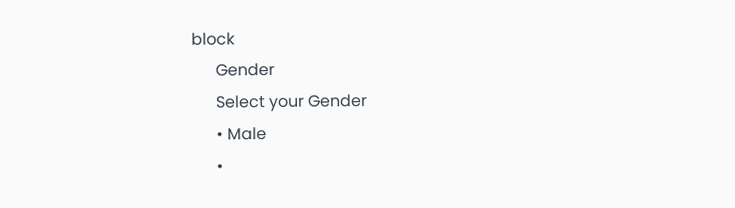block
      Gender
      Select your Gender
      • Male
      •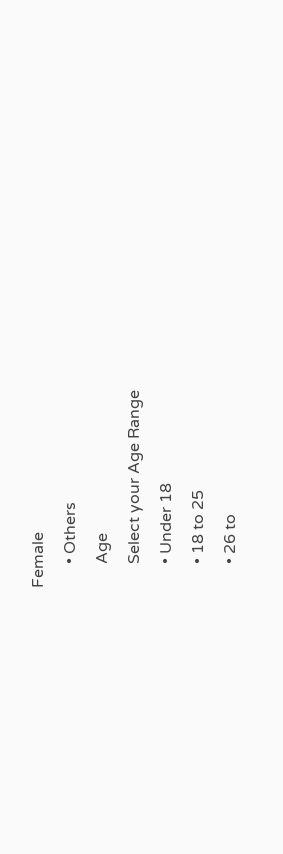Female
      • Others
      Age
      Select your Age Range
      • Under 18
      • 18 to 25
      • 26 to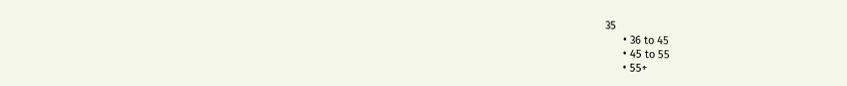35
      • 36 to 45
      • 45 to 55
      • 55+